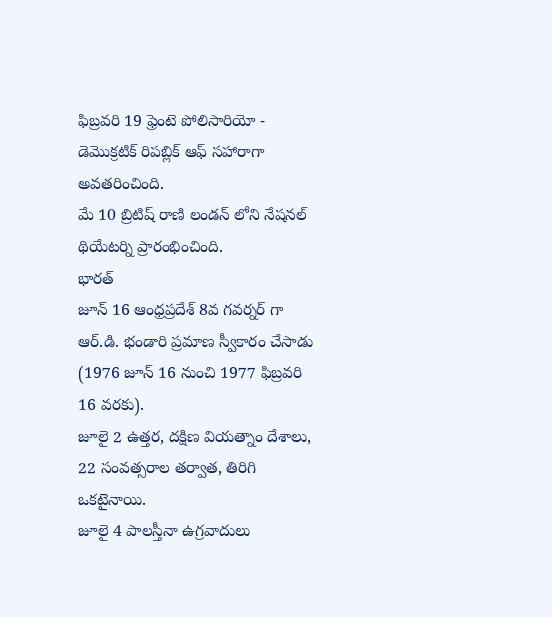ఫిబ్రవరి 19 ఫ్రెంటె పోలిసారియో - డెమొక్రటిక్ రిపబ్లిక్ ఆఫ్ సహారాగా అవతరించింది.
మే 10 బ్రిటిష్ రాణి లండన్ లోని నేషనల్ థియేటర్ని ప్రారంభించింది.
భారత్
జూన్ 16 ఆంధ్రప్రదేశ్ 8వ గవర్నర్ గా ఆర్.డి. భండారి ప్రమాణ స్వీకారం చేసాడు (1976 జూన్ 16 నుంచి 1977 ఫిబ్రవరి 16 వరకు).
జూలై 2 ఉత్తర, దక్షిణ వియత్నాం దేశాలు, 22 సంవత్సరాల తర్వాత, తిరిగి ఒకటైనాయి.
జూలై 4 పాలస్తీనా ఉగ్రవాదులు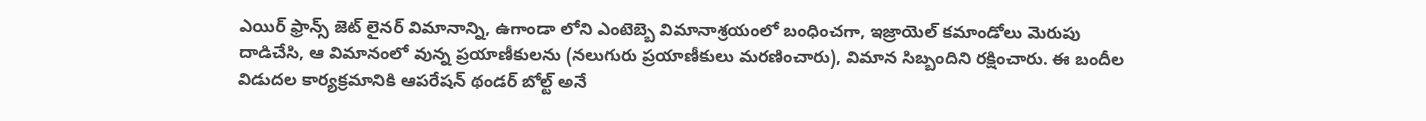ఎయిర్ ఫ్రాన్స్ జెట్ లైనర్ విమానాన్ని, ఉగాండా లోని ఎంటెబ్బె విమానాశ్రయంలో బంధించగా, ఇజ్రాయెల్ కమాండోలు మెరుపు దాడిచేసి, ఆ విమానంలో వున్న ప్రయాణీకులను (నలుగురు ప్రయాణీకులు మరణించారు), విమాన సిబ్బందిని రక్షించారు. ఈ బందీల విడుదల కార్యక్రమానికి ఆపరేషన్ థండర్ బోల్ట్ అనే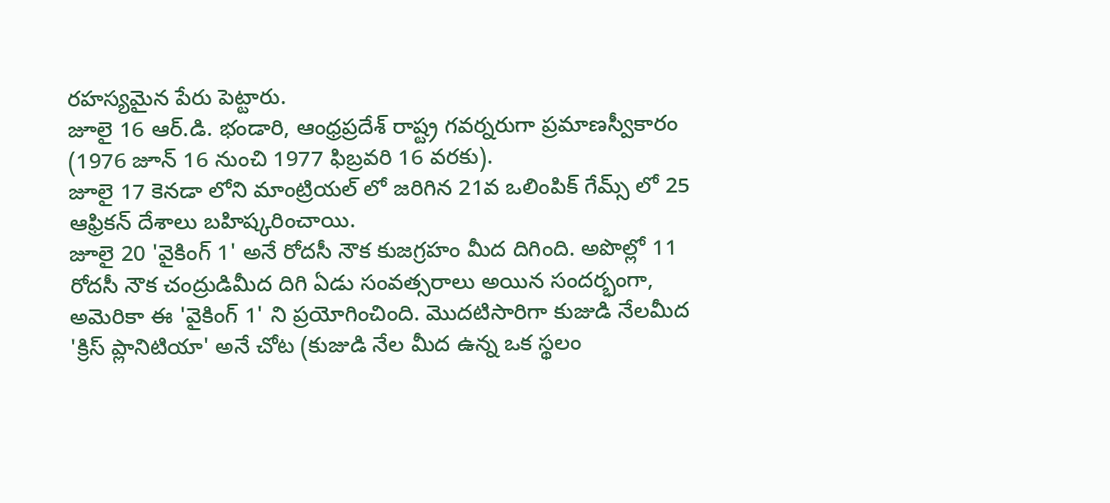రహస్యమైన పేరు పెట్టారు.
జూలై 16 ఆర్.డి. భండారి, ఆంధ్రప్రదేశ్ రాష్ట్ర గవర్నరుగా ప్రమాణస్వీకారం (1976 జూన్ 16 నుంచి 1977 ఫిబ్రవరి 16 వరకు).
జూలై 17 కెనడా లోని మాంట్రియల్ లో జరిగిన 21వ ఒలింపిక్ గేమ్స్ లో 25 ఆఫ్రికన్ దేశాలు బహిష్కరించాయి.
జూలై 20 'వైకింగ్ 1' అనే రోదసీ నౌక కుజగ్రహం మీద దిగింది. అపొల్లో 11 రోదసీ నౌక చంద్రుడిమీద దిగి ఏడు సంవత్సరాలు అయిన సందర్భంగా, అమెరికా ఈ 'వైకింగ్ 1' ని ప్రయోగించింది. మొదటిసారిగా కుజుడి నేలమీద 'క్రిస్ ప్లానిటియా' అనే చోట (కుజుడి నేల మీద ఉన్న ఒక స్థలం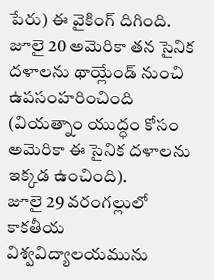పేరు) ఈ వైకింగ్ దిగింది.
జూలై 20 అమెరికా తన సైనిక దళాలను థాయ్లేండ్ నుంచి ఉపసంహరించింది (వియత్నాం యుద్ధం కోసం అమెరికా ఈ సైనిక దళాలను ఇక్కడ ఉంచింది).
జూలై 29 వరంగల్లులో కాకతీయ విశ్వవిద్యాలయమును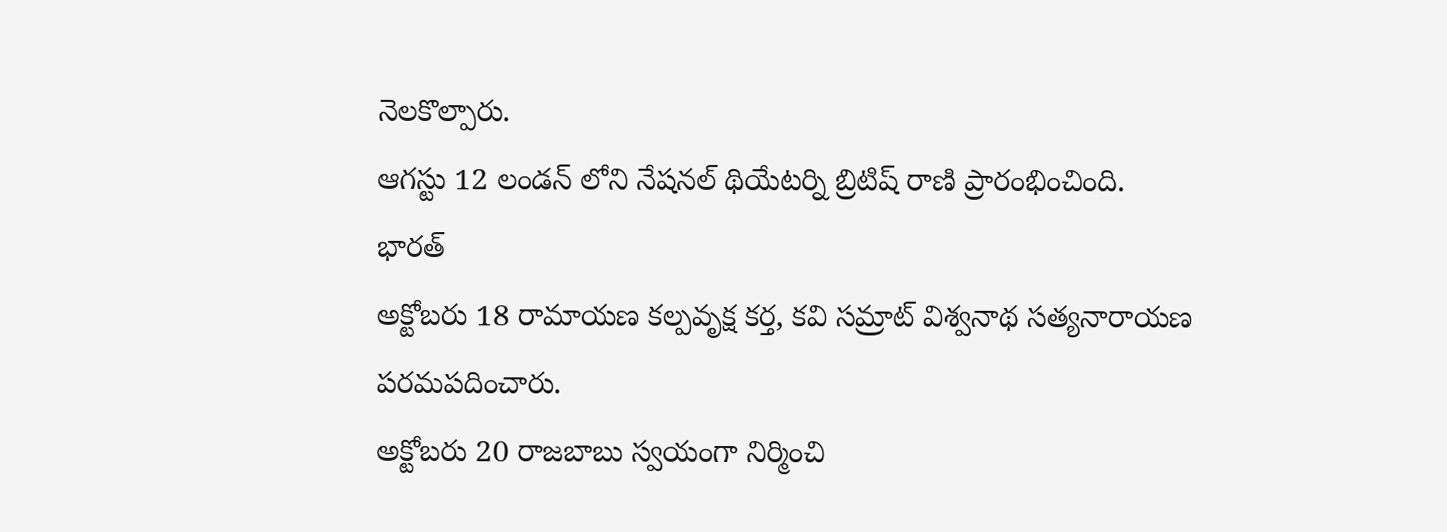నెలకొల్పారు.
ఆగస్టు 12 లండన్ లోని నేషనల్ థియేటర్ని బ్రిటిష్ రాణి ప్రారంభించింది.
భారత్
అక్టోబరు 18 రామాయణ కల్పవృక్ష కర్త, కవి సమ్రాట్ విశ్వనాథ సత్యనారాయణ పరమపదించారు.
అక్టోబరు 20 రాజబాబు స్వయంగా నిర్మించి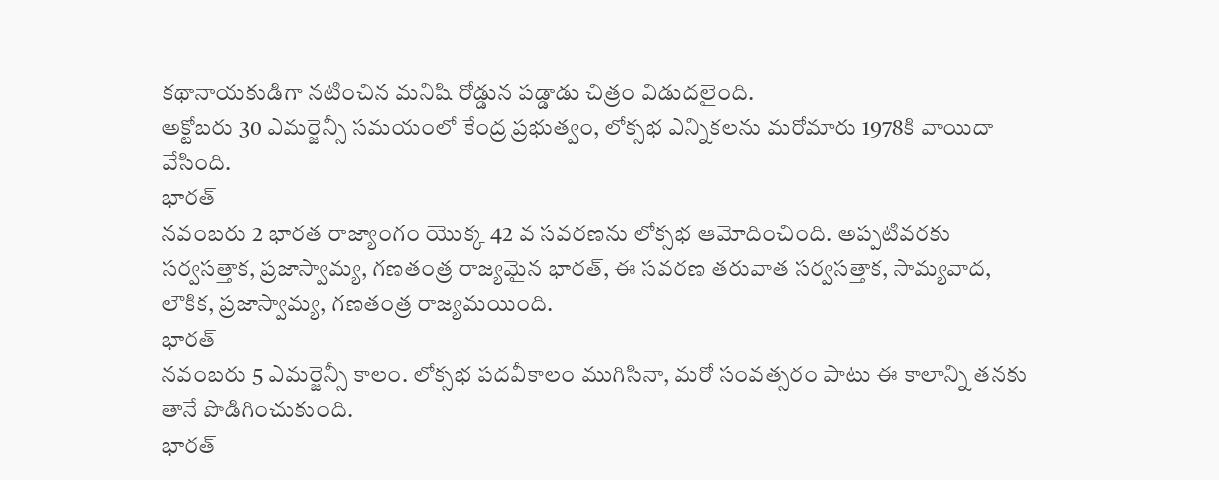కథానాయకుడిగా నటించిన మనిషి రోడ్డున పడ్డాడు చిత్రం విడుదలైంది.
అక్టోబరు 30 ఎమర్జెన్సీ సమయంలో కేంద్ర ప్రభుత్వం, లోక్సభ ఎన్నికలను మరోమారు 1978కి వాయిదా వేసింది.
భారత్
నవంబరు 2 భారత రాజ్యాంగం యొక్క 42 వ సవరణను లోక్సభ ఆమోదించింది. అప్పటివరకు సర్వసత్తాక, ప్రజాస్వామ్య, గణతంత్ర రాజ్యమైన భారత్, ఈ సవరణ తరువాత సర్వసత్తాక, సామ్యవాద, లౌకిక, ప్రజాస్వామ్య, గణతంత్ర రాజ్యమయింది.
భారత్
నవంబరు 5 ఎమర్జెన్సీ కాలం. లోక్సభ పదవీకాలం ముగిసినా, మరో సంవత్సరం పాటు ఈ కాలాన్ని తనకు తానే పొడిగించుకుంది.
భారత్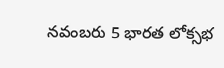నవంబరు 5 భారత లోక్సభ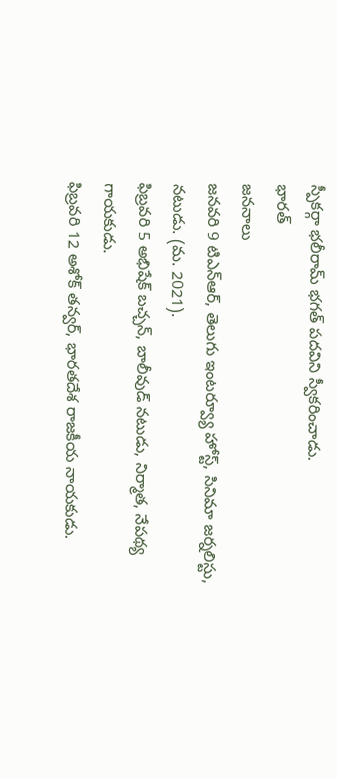స్పీకర్గా భలీరామ్ భగత్ పదవిని స్వీకరించాడు.
భారత్
జననాలు
జనవరి 9 టిఎన్ఆర్, తెలుగు ఇంటర్వ్యూ హోస్ట్, సినిమా జర్నలిస్టు, నటుడు. (మ. 2021).
ఫిబ్రవరి 5 అభిషేక్ బచ్చన్, బాలీవుడ్ నటుడు, నిర్మాత, నేపథ్య గాయకుడు.
ఫిబ్రవరి 12 అశోక్ తన్వర్, భారతదేశ రాజకీయ నాయకుడు.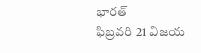భారత్
ఫిబ్రవరి 21 విజయ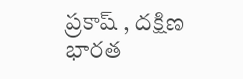ప్రకాష్ , దక్షిణ భారత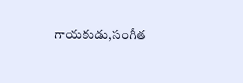గాయకుడు,సంగీత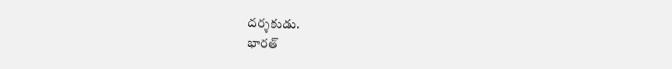దర్శకుడు.
భారత్